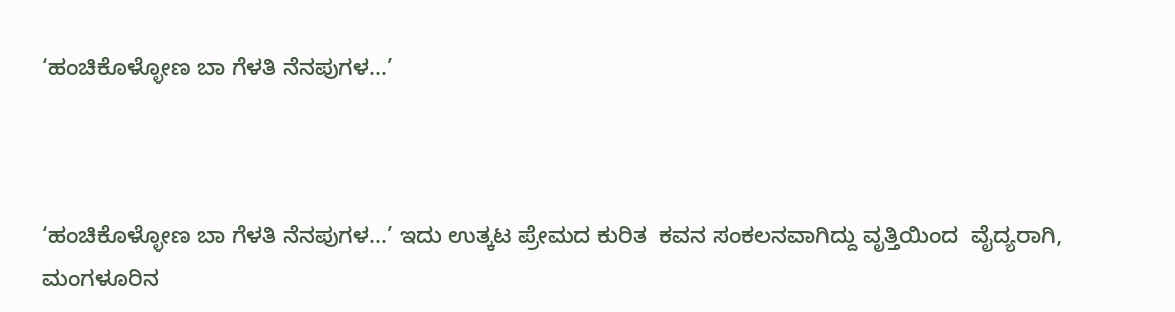‘ಹಂಚಿಕೊಳ್ಳೋಣ ಬಾ ಗೆಳತಿ ನೆನಪುಗಳ...’



‘ಹಂಚಿಕೊಳ್ಳೋಣ ಬಾ ಗೆಳತಿ ನೆನಪುಗಳ...’ ಇದು ಉತ್ಕಟ ಪ್ರೇಮದ ಕುರಿತ  ಕವನ ಸಂಕಲನವಾಗಿದ್ದು ವೃತ್ತಿಯಿಂದ  ವೈದ್ಯರಾಗಿ, ಮಂಗಳೂರಿನ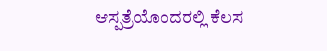ಆಸ್ಪತ್ರೆಯೊಂದರಲ್ಲಿ ಕೆಲಸ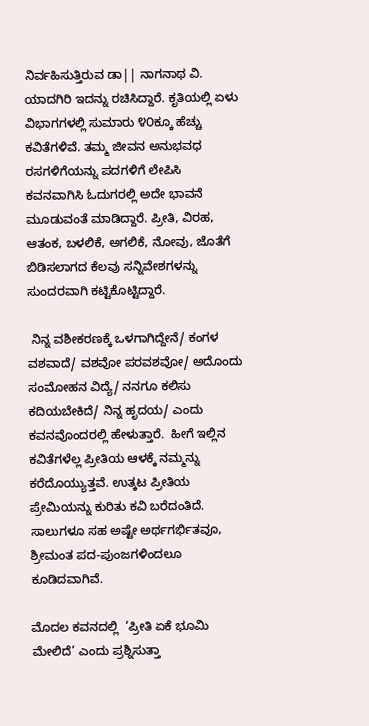ನಿರ್ವಹಿಸುತ್ತಿರುವ ಡಾ|| ನಾಗನಾಥ ವಿ. ಯಾದಗಿರಿ ಇದನ್ನು ರಚಿಸಿದ್ದಾರೆ. ಕೃತಿಯಲ್ಲಿ ಏಳು ವಿಭಾಗಗಳಲ್ಲಿ ಸುಮಾರು ೪೦ಕ್ಕೂ ಹೆಚ್ಚು ಕವಿತೆಗಳಿವೆ. ತಮ್ಮ ಜೀವನ ಅನುಭವಧ ರಸಗಳಿಗೆಯನ್ನು ಪದಗಳಿಗೆ ಲೇಪಿಸಿ ಕವನವಾಗಿಸಿ ಓದುಗರಲ್ಲಿ ಅದೇ ಭಾವನೆ ಮೂಡುವಂತೆ ಮಾಡಿದ್ದಾರೆ. ಪ್ರೀತಿ, ವಿರಹ, ಆತಂಕ, ಬಳಲಿಕೆ, ಅಗಲಿಕೆ, ನೋವು, ಜೊತೆಗೆ ಬಿಡಿಸಲಾಗದ ಕೆಲವು ಸನ್ನಿವೇಶಗಳನ್ನು ಸುಂದರವಾಗಿ ಕಟ್ಟಿಕೊಟ್ಟಿದ್ದಾರೆ.

 ನಿನ್ನ ವಶೀಕರಣಕ್ಕೆ ಒಳಗಾಗಿದ್ದೇನೆ/ ಕಂಗಳ ವಶವಾದೆ/ ವಶವೋ ಪರವಶವೋ/ ಅದೊಂದು ಸಂಮೋಹನ ವಿದ್ಯೆ/ ನನಗೂ ಕಲಿಸು ಕದಿಯಬೇಕಿದೆ/ ನಿನ್ನ ಹೃದಯ/ ಎಂದು ಕವನವೊಂದರಲ್ಲಿ ಹೇಳುತ್ತಾರೆ.  ಹೀಗೆ ಇಲ್ಲಿನ ಕವಿತೆಗಳೆಲ್ಲ ಪ್ರೀತಿಯ ಆಳಕ್ಕೆ ನಮ್ಮನ್ನು ಕರೆದೊಯ್ಯುತ್ತವೆ. ಉತ್ಕಟ ಪ್ರೀತಿಯ ಪ್ರೇಮಿಯನ್ನು ಕುರಿತು ಕವಿ ಬರೆದಂತಿದೆ. ಸಾಲುಗಳೂ ಸಹ ಅಷ್ಟೇ ಅರ್ಥಗರ್ಭಿತವೂ, ಶ್ರೀಮಂತ ಪದ-ಪುಂಜಗಳಿಂದಲೂ ಕೂಡಿದವಾಗಿವೆ.

ಮೊದಲ ಕವನದಲ್ಲಿ  ‘ಪ್ರೀತಿ ಏಕೆ ಭೂಮಿ ಮೇಲಿದೆ’ ಎಂದು ಪ್ರಶ್ನಿಸುತ್ತಾ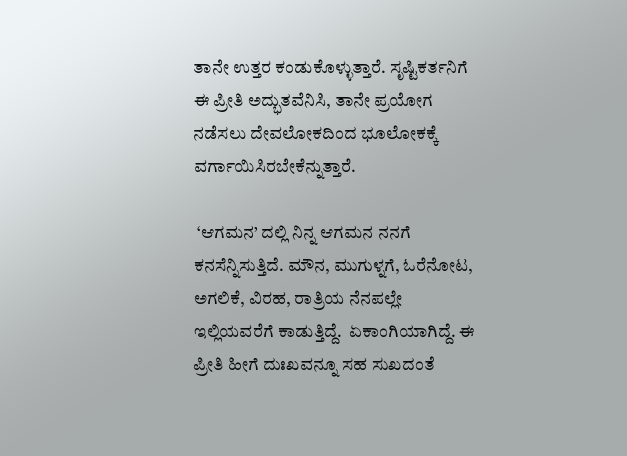ತಾನೇ ಉತ್ತರ ಕಂಡುಕೊಳ್ಳುತ್ತಾರೆ. ಸೃಷ್ಟಿಕರ್ತನಿಗೆ ಈ ಪ್ರೀತಿ ಅದ್ಭುತವೆನಿಸಿ, ತಾನೇ ಪ್ರಯೋಗ ನಡೆಸಲು ದೇವಲೋಕದಿಂದ ಭೂಲೋಕಕ್ಕೆ ವರ್ಗಾಯಿಸಿರಬೇಕೆನ್ನುತ್ತಾರೆ.

 ‘ಆಗಮನ’ ದಲ್ಲಿ ನಿನ್ನ ಆಗಮನ ನನಗೆ ಕನಸೆನ್ನಿಸುತ್ತಿದೆ. ಮೌನ, ಮುಗುಳ್ನಗೆ, ಓರೆನೋಟ, ಅಗಲಿಕೆ, ವಿರಹ, ರಾತ್ರಿಯ ನೆನಪಲ್ಲೇ ಇಲ್ಲಿಯವರೆಗೆ ಕಾಡುತ್ತಿದ್ದೆ.  ಏಕಾಂಗಿಯಾಗಿದ್ದೆ. ಈ ಪ್ರೀತಿ ಹೀಗೆ ದುಃಖವನ್ನೂ ಸಹ ಸುಖದಂತೆ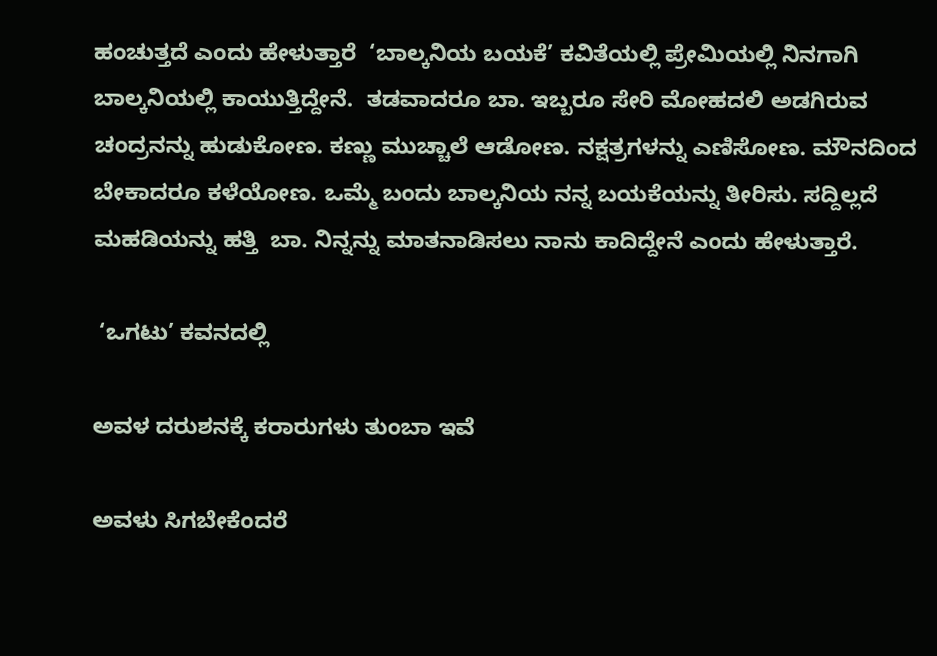ಹಂಚುತ್ತದೆ ಎಂದು ಹೇಳುತ್ತಾರೆ  ‘ಬಾಲ್ಕನಿಯ ಬಯಕೆ’ ಕವಿತೆಯಲ್ಲಿ ಪ್ರೇಮಿಯಲ್ಲಿ ನಿನಗಾಗಿ ಬಾಲ್ಕನಿಯಲ್ಲಿ ಕಾಯುತ್ತಿದ್ದೇನೆ.  ತಡವಾದರೂ ಬಾ. ಇಬ್ಬರೂ ಸೇರಿ ಮೋಹದಲಿ ಅಡಗಿರುವ ಚಂದ್ರನನ್ನು ಹುಡುಕೋಣ. ಕಣ್ಣು ಮುಚ್ಚಾಲೆ ಆಡೋಣ. ನಕ್ಷತ್ರಗಳನ್ನು ಎಣಿಸೋಣ. ಮೌನದಿಂದ ಬೇಕಾದರೂ ಕಳೆಯೋಣ. ಒಮ್ಮೆ ಬಂದು ಬಾಲ್ಕನಿಯ ನನ್ನ ಬಯಕೆಯನ್ನು ತೀರಿಸು. ಸದ್ದಿಲ್ಲದೆ ಮಹಡಿಯನ್ನು ಹತ್ತಿ  ಬಾ. ನಿನ್ನನ್ನು ಮಾತನಾಡಿಸಲು ನಾನು ಕಾದಿದ್ದೇನೆ ಎಂದು ಹೇಳುತ್ತಾರೆ.

 ‘ಒಗಟು’ ಕವನದಲ್ಲಿ

ಅವಳ ದರುಶನಕ್ಕೆ ಕರಾರುಗಳು ತುಂಬಾ ಇವೆ

ಅವಳು ಸಿಗಬೇಕೆಂದರೆ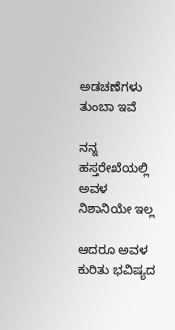ಅಡಚಣೆಗಳು ತುಂಬಾ ಇವೆ

ನನ್ನ ಹಸ್ತರೇಖೆಯಲ್ಲಿ ಅವಳ ನಿಶಾನಿಯೇ ಇಲ್ಲ

ಆದರೂ ಅವಳ ಕುರಿತು ಭವಿಷ್ಯದ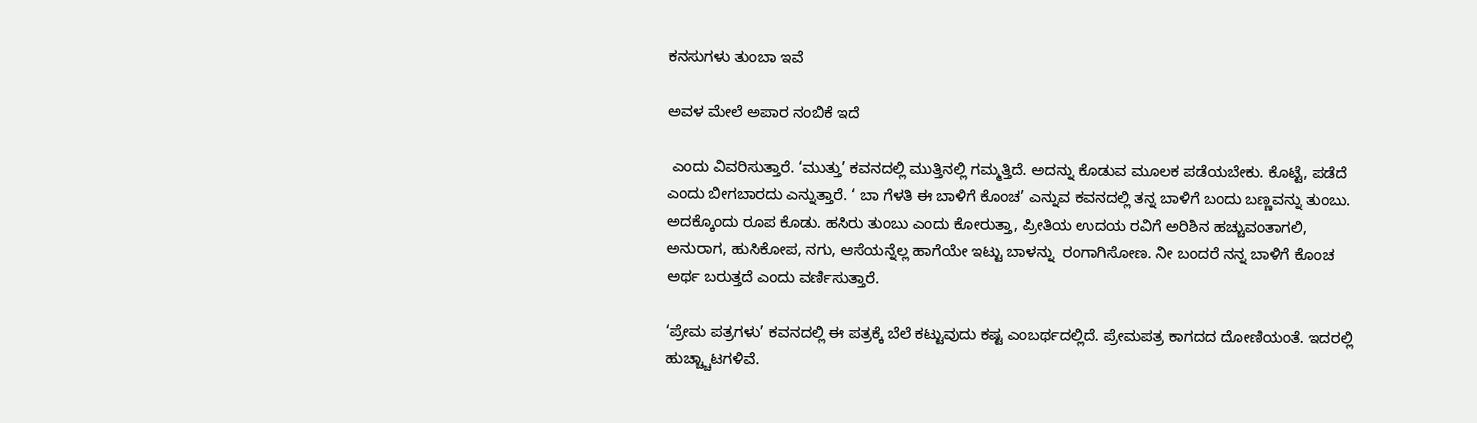ಕನಸುಗಳು ತುಂಬಾ ಇವೆ

ಅವಳ ಮೇಲೆ ಅಪಾರ ನಂಬಿಕೆ ಇದೆ

 ಎಂದು ವಿವರಿಸುತ್ತಾರೆ. ‘ಮುತ್ತು’ ಕವನದಲ್ಲಿ ಮುತ್ತಿನಲ್ಲಿ ಗಮ್ಮತ್ತಿದೆ. ಅದನ್ನು ಕೊಡುವ ಮೂಲಕ ಪಡೆಯಬೇಕು. ಕೊಟ್ಟೆ, ಪಡೆದೆ ಎಂದು ಬೀಗಬಾರದು ಎನ್ನುತ್ತಾರೆ. ‘ ಬಾ ಗೆಳತಿ ಈ ಬಾಳಿಗೆ ಕೊಂಚ’ ಎನ್ನುವ ಕವನದಲ್ಲಿ ತನ್ನ ಬಾಳಿಗೆ ಬಂದು ಬಣ್ಣವನ್ನು ತುಂಬು. ಅದಕ್ಕೊಂದು ರೂಪ ಕೊಡು. ಹಸಿರು ತುಂಬು ಎಂದು ಕೋರುತ್ತಾ, ಪ್ರೀತಿಯ ಉದಯ ರವಿಗೆ ಅರಿಶಿನ ಹಚ್ಚುವಂತಾಗಲಿ, ಅನುರಾಗ, ಹುಸಿಕೋಪ, ನಗು, ಆಸೆಯನ್ನೆಲ್ಲ ಹಾಗೆಯೇ ಇಟ್ಟು ಬಾಳನ್ನು  ರಂಗಾಗಿಸೋಣ. ನೀ ಬಂದರೆ ನನ್ನ ಬಾಳಿಗೆ ಕೊಂಚ ಅರ್ಥ ಬರುತ್ತದೆ ಎಂದು ವರ್ಣಿಸುತ್ತಾರೆ.

‘ಪ್ರೇಮ ಪತ್ರಗಳು’ ಕವನದಲ್ಲಿ ಈ ಪತ್ರಕ್ಕೆ ಬೆಲೆ ಕಟ್ಟುವುದು ಕಷ್ಟ ಎಂಬರ್ಥದಲ್ಲಿದೆ. ಪ್ರೇಮಪತ್ರ ಕಾಗದದ ದೋಣಿಯಂತೆ. ಇದರಲ್ಲಿ ಹುಚ್ಚ್ಚಾಟಗಳಿವೆ.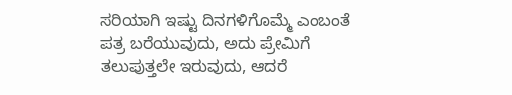ಸರಿಯಾಗಿ ಇಷ್ಟು ದಿನಗಳಿಗೊಮ್ಮೆ ಎಂಬಂತೆ ಪತ್ರ ಬರೆಯುವುದು, ಅದು ಪ್ರೇಮಿಗೆ ತಲುಪುತ್ತಲೇ ಇರುವುದು, ಆದರೆ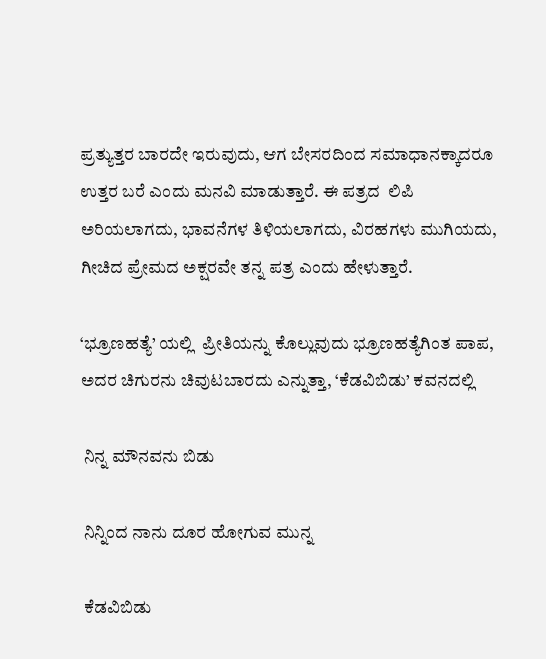ಪ್ರತ್ಯುತ್ತರ ಬಾರದೇ ಇರುವುದು, ಆಗ ಬೇಸರದಿಂದ ಸಮಾಧಾನಕ್ಕಾದರೂ ಉತ್ತರ ಬರೆ ಎಂದು ಮನವಿ ಮಾಡುತ್ತಾರೆ. ಈ ಪತ್ರದ  ಲಿಪಿ ಅರಿಯಲಾಗದು, ಭಾವನೆಗಳ ತಿಳಿಯಲಾಗದು, ವಿರಹಗಳು ಮುಗಿಯದು, ಗೀಚಿದ ಪ್ರೇಮದ ಅಕ್ಷರವೇ ತನ್ನ ಪತ್ರ ಎಂದು ಹೇಳುತ್ತಾರೆ.

‘ಭ್ರೂಣಹತ್ಯೆ’ ಯಲ್ಲಿ  ಪ್ರೀತಿಯನ್ನು ಕೊಲ್ಲುವುದು ಭ್ರೂಣಹತ್ಯೆಗಿಂತ ಪಾಪ, ಅದರ ಚಿಗುರನು ಚಿವುಟಬಾರದು ಎನ್ನುತ್ತಾ, ‘ಕೆಡವಿಬಿಡು’ ಕವನದಲ್ಲಿ

 ನಿನ್ನ ಮೌನವನು ಬಿಡು

 ನಿನ್ನಿಂದ ನಾನು ದೂರ ಹೋಗುವ ಮುನ್ನ

 ಕೆಡವಿಬಿಡು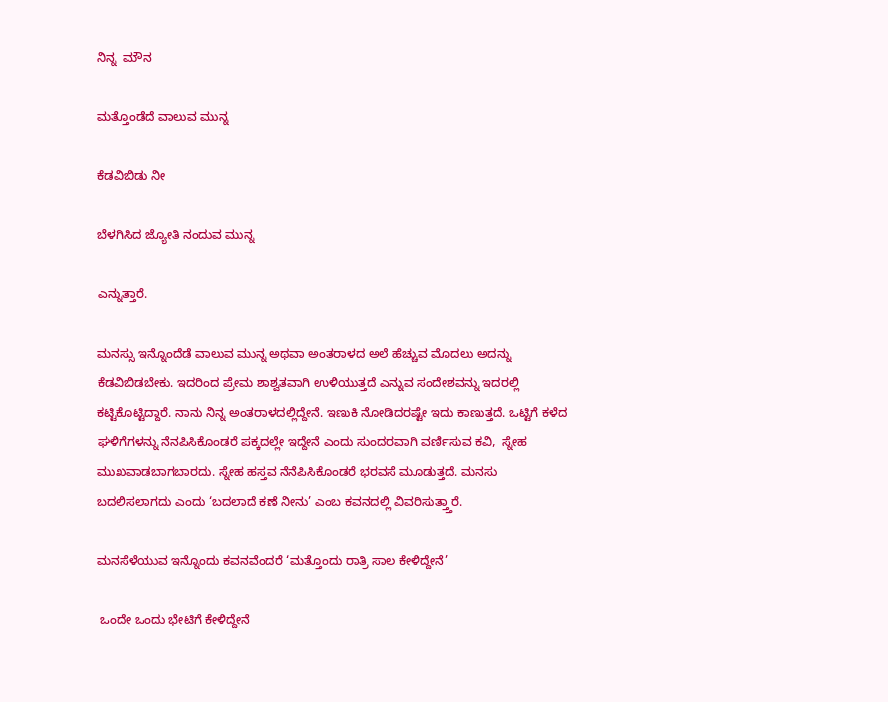ನಿನ್ನ  ಮೌನ

ಮತ್ತೊಂಡೆದೆ ವಾಲುವ ಮುನ್ನ

ಕೆಡವಿಬಿಡು ನೀ

ಬೆಳಗಿಸಿದ ಜ್ಯೋತಿ ನಂದುವ ಮುನ್ನ

ಎನ್ನುತ್ತಾರೆ.

ಮನಸ್ಸು ಇನ್ನೊಂದೆಡೆ ವಾಲುವ ಮುನ್ನ ಅಥವಾ ಅಂತರಾಳದ ಅಲೆ ಹೆಚ್ಚುವ ಮೊದಲು ಅದನ್ನು ಕೆಡವಿಬಿಡಬೇಕು. ಇದರಿಂದ ಪ್ರೇಮ ಶಾಶ್ವತವಾಗಿ ಉಳಿಯುತ್ತದೆ ಎನ್ನುವ ಸಂದೇಶವನ್ನು ಇದರಲ್ಲಿ ಕಟ್ಟಿಕೊಟ್ಟಿದ್ದಾರೆ. ನಾನು ನಿನ್ನ ಅಂತರಾಳದಲ್ಲಿದ್ದೇನೆ. ಇಣುಕಿ ನೋಡಿದರಷ್ಟೇ ಇದು ಕಾಣುತ್ತದೆ. ಒಟ್ಟಿಗೆ ಕಳೆದ ಘಳಿಗೆಗಳನ್ನು ನೆನಪಿಸಿಕೊಂಡರೆ ಪಕ್ಕದಲ್ಲೇ ಇದ್ದೇನೆ ಎಂದು ಸುಂದರವಾಗಿ ವರ್ಣಿಸುವ ಕವಿ,  ಸ್ನೇಹ ಮುಖವಾಡಬಾಗಬಾರದು. ಸ್ನೇಹ ಹಸ್ತವ ನೆನೆಪಿಸಿಕೊಂಡರೆ ಭರವಸೆ ಮೂಡುತ್ತದೆ. ಮನಸು ಬದಲಿಸಲಾಗದು ಎಂದು ‘ಬದಲಾದೆ ಕಣೆ ನೀನು’ ಎಂಬ ಕವನದಲ್ಲಿ ವಿವರಿಸುತ್ತ್ತಾರೆ.

ಮನಸೆಳೆಯುವ ಇನ್ನೊಂದು ಕವನವೆಂದರೆ ‘ಮತ್ತೊಂದು ರಾತ್ರಿ ಸಾಲ ಕೇಳಿದ್ದೇನೆ’

 ಒಂದೇ ಒಂದು ಭೇಟಿಗೆ ಕೇಳಿದ್ದೇನೆ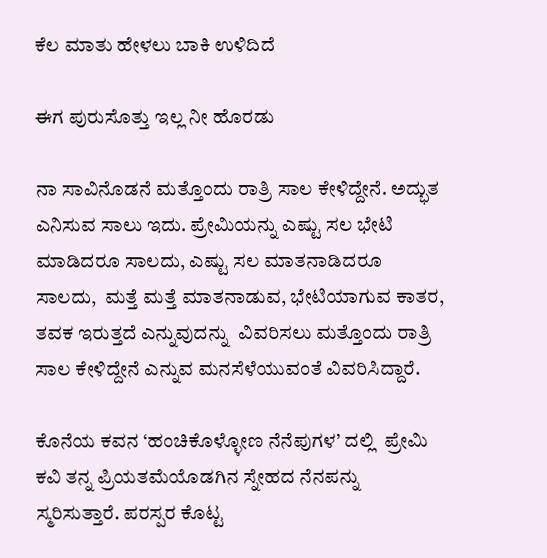ಕೆಲ ಮಾತು ಹೇಳಲು ಬಾಕಿ ಉಳಿದಿದೆ

ಈಗ ಪುರುಸೊತ್ತು ಇಲ್ಲ ನೀ ಹೊರಡು

ನಾ ಸಾವಿನೊಡನೆ ಮತ್ತೊಂದು ರಾತ್ರಿ ಸಾಲ ಕೇಳಿದ್ದೇನೆ. ಅದ್ಭುತ ಎನಿಸುವ ಸಾಲು ಇದು. ಪ್ರೇಮಿಯನ್ನು ಎಷ್ಟು ಸಲ ಭೇಟಿ ಮಾಡಿದರೂ ಸಾಲದು, ಎಷ್ಟು ಸಲ ಮಾತನಾಡಿದರೂ ಸಾಲದು,  ಮತ್ತೆ ಮತ್ತೆ ಮಾತನಾಡುವ, ಭೇಟಿಯಾಗುವ ಕಾತರ, ತವಕ ಇರುತ್ತದೆ ಎನ್ನುವುದನ್ನು  ವಿವರಿಸಲು ಮತ್ತೊಂದು ರಾತ್ರಿ ಸಾಲ ಕೇಳಿದ್ದೇನೆ ಎನ್ನುವ ಮನಸೆಳೆಯುವಂತೆ ವಿವರಿಸಿದ್ದಾರೆ.

ಕೊನೆಯ ಕವನ ‘ಹಂಚಿಕೊಳ್ಳೋಣ ನೆನೆಪುಗಳ’ ದಲ್ಲಿ  ಪ್ರೇಮಿ ಕವಿ ತನ್ನ ಪ್ರಿಯತಮೆಯೊಡಗಿನ ಸ್ನೇಹದ ನೆನಪನ್ನು ಸ್ಮರಿಸುತ್ತಾರೆ. ಪರಸ್ಪರ ಕೊಟ್ಟ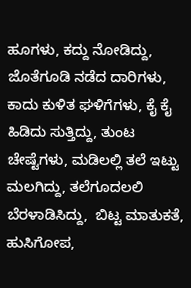ಹೂಗಳು, ಕದ್ದು ನೋಡಿದ್ದು, ಜೊತೆಗೂಡಿ ನಡೆದ ದಾರಿಗಳು,  ಕಾದು ಕುಳಿತ ಘಳಿಗೆಗಳು, ಕೈ ಕೈ ಹಿಡಿದು ಸುತ್ತಿದ್ದು, ತುಂಟ ಚೇಷ್ಟೆಗಳು, ಮಡಿಲಲ್ಲಿ ತಲೆ ಇಟ್ಟು ಮಲಗಿದ್ದು, ತಲೆಗೂದಲಲಿ ಬೆರಳಾಡಿಸಿದ್ದು,  ಬಿಟ್ಟ ಮಾತುಕತೆ, ಹುಸಿಗೋಪ,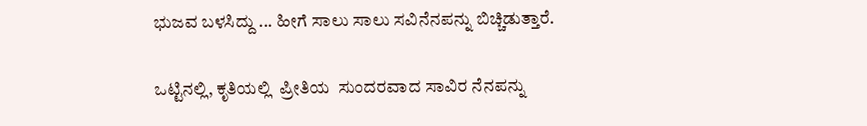ಭುಜವ ಬಳಸಿದ್ದು ... ಹೀಗೆ ಸಾಲು ಸಾಲು ಸವಿನೆನಪನ್ನು ಬಿಚ್ಚಿಡುತ್ತಾರೆ.

ಒಟ್ಟಿನಲ್ಲಿ, ಕೃತಿಯಲ್ಲಿ  ಪ್ರೀತಿಯ  ಸುಂದರವಾದ ಸಾವಿರ ನೆನಪನ್ನು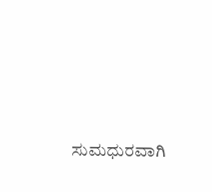ಸುಮಧುರವಾಗಿ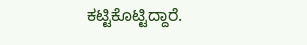ಕಟ್ಟಿಕೊಟ್ಟಿದ್ದಾರೆ.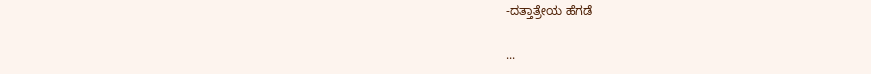-ದತ್ತಾತ್ರೇಯ ಹೆಗಡೆ

...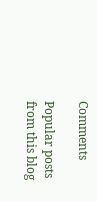Comments

Popular posts from this blog